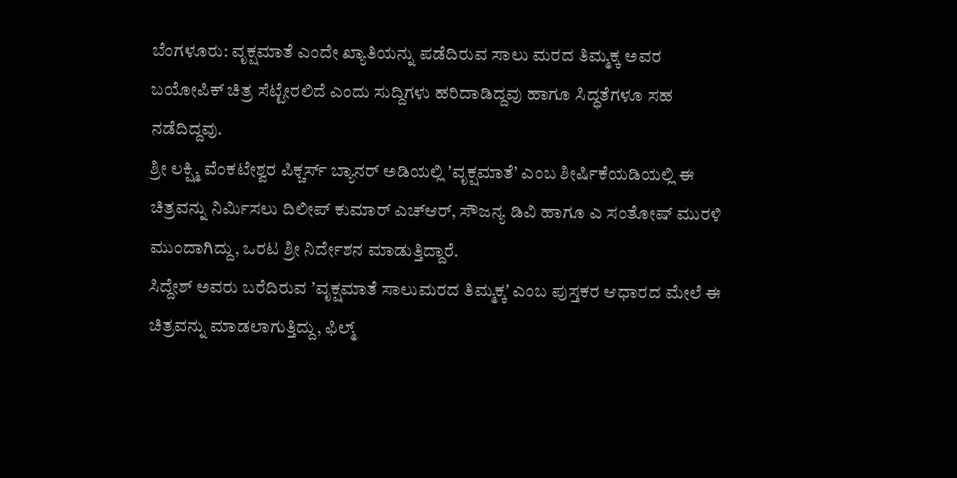ಬೆಂಗಳೂರು: ವೃಕ್ಷಮಾತೆ ಎಂದೇ ಖ್ಯಾತಿಯನ್ನು ಪಡೆದಿರುವ ಸಾಲು ಮರದ ತಿಮ್ಮಕ್ಕ ಅವರ ಬಯೋಪಿಕ್ ಚಿತ್ರ ಸೆಟ್ಟೇರಲಿದೆ ಎಂದು ಸುದ್ದಿಗಳು ಹರಿದಾಡಿದ್ದವು ಹಾಗೂ ಸಿದ್ಧತೆಗಳೂ ಸಹ ನಡೆದಿದ್ದವು.
ಶ್ರೀ ಲಕ್ಷ್ಮಿ ವೆಂಕಟೇಶ್ವರ ಪಿಕ್ಚರ್ಸ್ ಬ್ಯಾನರ್ ಅಡಿಯಲ್ಲಿ ʼವೃಕ್ಷಮಾತೆʼ ಎಂಬ ಶೀರ್ಷಿಕೆಯಡಿಯಲ್ಲಿ ಈ ಚಿತ್ರವನ್ನು ನಿರ್ಮಿಸಲು ದಿಲೀಪ್ ಕುಮಾರ್ ಎಚ್ಆರ್, ಸೌಜನ್ಯ ಡಿವಿ ಹಾಗೂ ಎ ಸಂತೋಷ್ ಮುರಳಿ ಮುಂದಾಗಿದ್ದು, ಒರಟ ಶ್ರೀ ನಿರ್ದೇಶನ ಮಾಡುತ್ತಿದ್ದಾರೆ.
ಸಿದ್ದೇಶ್ ಅವರು ಬರೆದಿರುವ ʼವೃಕ್ಷಮಾತೆ ಸಾಲುಮರದ ತಿಮ್ಮಕ್ಕʼ ಎಂಬ ಪುಸ್ತಕರ ಆಧಾರದ ಮೇಲೆ ಈ ಚಿತ್ರವನ್ನು ಮಾಡಲಾಗುತ್ತಿದ್ದು, ಫಿಲ್ಮ್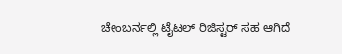ಚೇಂಬರ್ನಲ್ಲಿ ಟೈಟಲ್ ರಿಜಿಸ್ಟರ್ ಸಹ ಆಗಿದೆ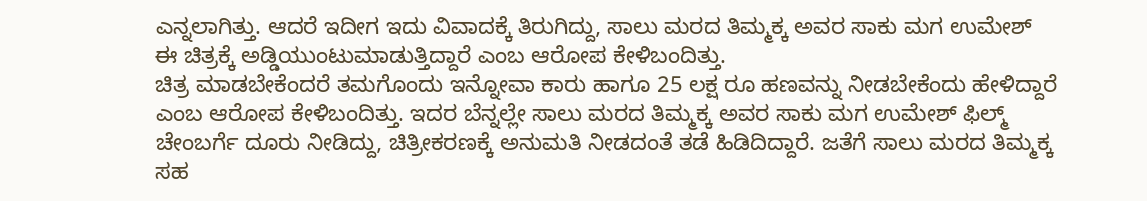ಎನ್ನಲಾಗಿತ್ತು. ಆದರೆ ಇದೀಗ ಇದು ವಿವಾದಕ್ಕೆ ತಿರುಗಿದ್ದು, ಸಾಲು ಮರದ ತಿಮ್ಮಕ್ಕ ಅವರ ಸಾಕು ಮಗ ಉಮೇಶ್ ಈ ಚಿತ್ರಕ್ಕೆ ಅಡ್ಡಿಯುಂಟುಮಾಡುತ್ತಿದ್ದಾರೆ ಎಂಬ ಆರೋಪ ಕೇಳಿಬಂದಿತ್ತು.
ಚಿತ್ರ ಮಾಡಬೇಕೆಂದರೆ ತಮಗೊಂದು ಇನ್ನೋವಾ ಕಾರು ಹಾಗೂ 25 ಲಕ್ಷ ರೂ ಹಣವನ್ನು ನೀಡಬೇಕೆಂದು ಹೇಳಿದ್ದಾರೆ ಎಂಬ ಆರೋಪ ಕೇಳಿಬಂದಿತ್ತು. ಇದರ ಬೆನ್ನಲ್ಲೇ ಸಾಲು ಮರದ ತಿಮ್ಮಕ್ಕ ಅವರ ಸಾಕು ಮಗ ಉಮೇಶ್ ಫಿಲ್ಮ್ ಚೇಂಬರ್ಗೆ ದೂರು ನೀಡಿದ್ದು, ಚಿತ್ರೀಕರಣಕ್ಕೆ ಅನುಮತಿ ನೀಡದಂತೆ ತಡೆ ಹಿಡಿದಿದ್ದಾರೆ. ಜತೆಗೆ ಸಾಲು ಮರದ ತಿಮ್ಮಕ್ಕ ಸಹ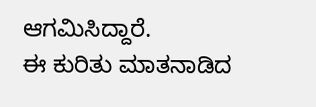ಆಗಮಿಸಿದ್ದಾರೆ.
ಈ ಕುರಿತು ಮಾತನಾಡಿದ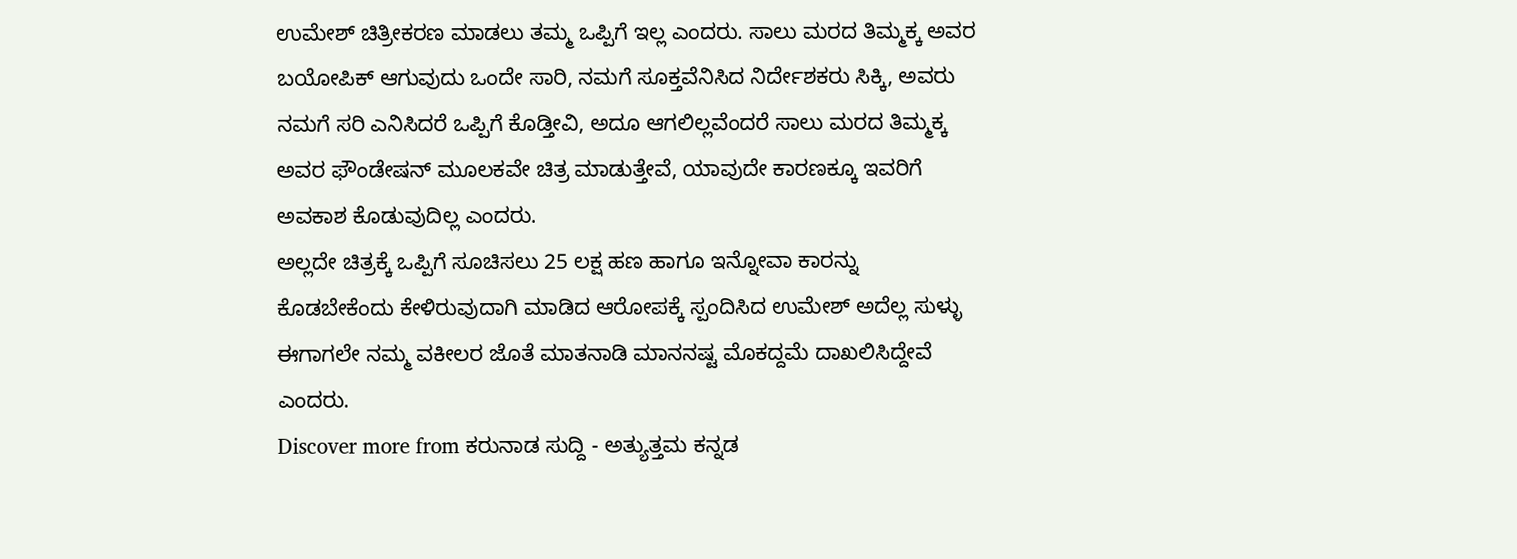ಉಮೇಶ್ ಚಿತ್ರೀಕರಣ ಮಾಡಲು ತಮ್ಮ ಒಪ್ಪಿಗೆ ಇಲ್ಲ ಎಂದರು. ಸಾಲು ಮರದ ತಿಮ್ಮಕ್ಕ ಅವರ ಬಯೋಪಿಕ್ ಆಗುವುದು ಒಂದೇ ಸಾರಿ, ನಮಗೆ ಸೂಕ್ತವೆನಿಸಿದ ನಿರ್ದೇಶಕರು ಸಿಕ್ಕಿ, ಅವರು ನಮಗೆ ಸರಿ ಎನಿಸಿದರೆ ಒಪ್ಪಿಗೆ ಕೊಡ್ತೀವಿ, ಅದೂ ಆಗಲಿಲ್ಲವೆಂದರೆ ಸಾಲು ಮರದ ತಿಮ್ಮಕ್ಕ ಅವರ ಫೌಂಡೇಷನ್ ಮೂಲಕವೇ ಚಿತ್ರ ಮಾಡುತ್ತೇವೆ, ಯಾವುದೇ ಕಾರಣಕ್ಕೂ ಇವರಿಗೆ ಅವಕಾಶ ಕೊಡುವುದಿಲ್ಲ ಎಂದರು.
ಅಲ್ಲದೇ ಚಿತ್ರಕ್ಕೆ ಒಪ್ಪಿಗೆ ಸೂಚಿಸಲು 25 ಲಕ್ಷ ಹಣ ಹಾಗೂ ಇನ್ನೋವಾ ಕಾರನ್ನು ಕೊಡಬೇಕೆಂದು ಕೇಳಿರುವುದಾಗಿ ಮಾಡಿದ ಆರೋಪಕ್ಕೆ ಸ್ಪಂದಿಸಿದ ಉಮೇಶ್ ಅದೆಲ್ಲ ಸುಳ್ಳು ಈಗಾಗಲೇ ನಮ್ಮ ವಕೀಲರ ಜೊತೆ ಮಾತನಾಡಿ ಮಾನನಷ್ಟ ಮೊಕದ್ದಮೆ ದಾಖಲಿಸಿದ್ದೇವೆ ಎಂದರು.
Discover more from ಕರುನಾಡ ಸುದ್ದಿ - ಅತ್ಯುತ್ತಮ ಕನ್ನಡ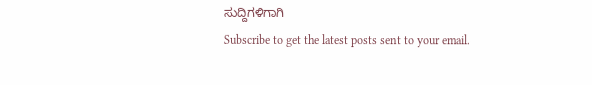ಸುದ್ದಿಗಳಿಗಾಗಿ
Subscribe to get the latest posts sent to your email.